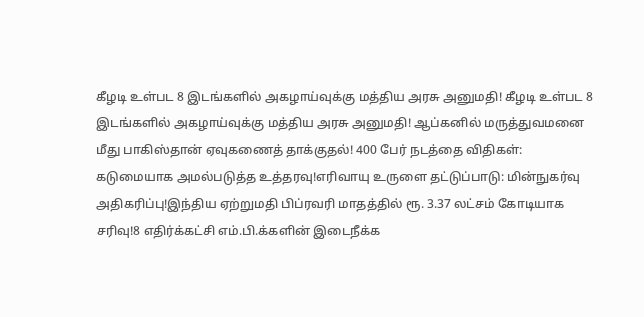கீழடி உள்பட 8 இடங்களில் அகழாய்வுக்கு மத்திய அரசு அனுமதி! கீழடி உள்பட 8 இடங்களில் அகழாய்வுக்கு மத்திய அரசு அனுமதி! ஆப்கனில் மருத்துவமனை மீது பாகிஸ்தான் ஏவுகணைத் தாக்குதல்! 400 பேர் நடத்தை விதிகள்: கடுமையாக அமல்படுத்த உத்தரவு!எரிவாயு உருளை தட்டுப்பாடு: மின்நுகர்வு அதிகரிப்பு!இந்திய ஏற்றுமதி பிப்ரவரி மாதத்தில் ரூ. 3.37 லட்சம் கோடியாக சரிவு!8 எதிர்க்கட்சி எம்.பி.க்களின் இடைநீக்க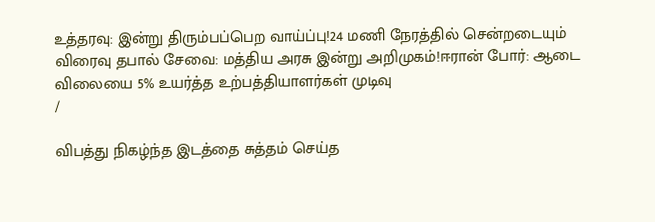உத்தரவு: இன்று திரும்பப்பெற வாய்ப்பு!24 மணி நேரத்தில் சென்றடையும் விரைவு தபால் சேவை: மத்திய அரசு இன்று அறிமுகம்!ஈரான் போர்: ஆடை விலையை 5% உயர்த்த உற்பத்தியாளர்கள் முடிவு
/

விபத்து நிகழ்ந்த இடத்தை சுத்தம் செய்த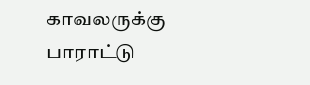காவலருக்கு பாராட்டு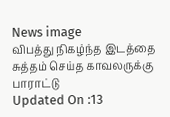News image
விபத்து நிகழ்ந்த இடத்தை சுத்தம் செய்த காவலருக்கு பாராட்டு
Updated On :13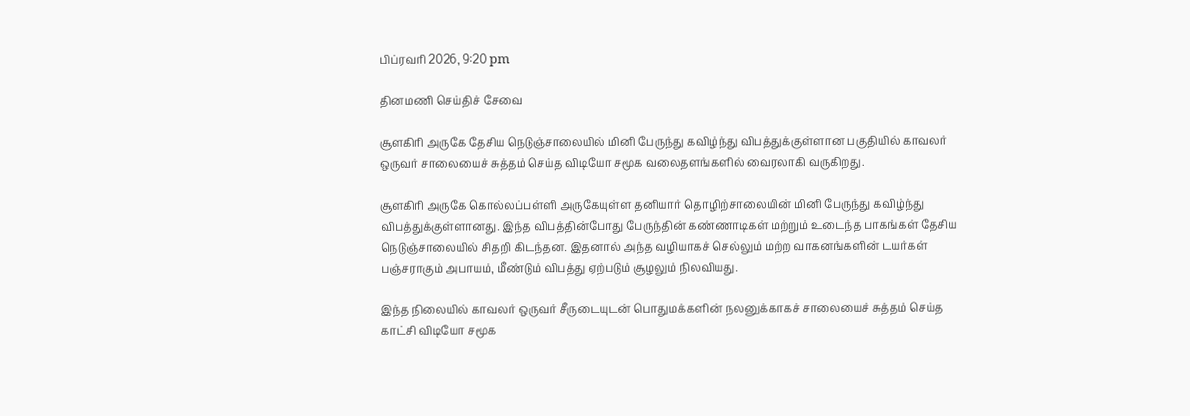பிப்ரவரி 2026, 9:20 pm

தினமணி செய்திச் சேவை

சூளகிரி அருகே தேசிய நெடுஞ்சாலையில் மினி பேருந்து கவிழ்ந்து விபத்துக்குள்ளான பகுதியில் காவலர் ஒருவர் சாலையைச் சுத்தம் செய்த விடியோ சமூக வலைதளங்களில் வைரலாகி வருகிறது.

சூளகிரி அருகே கொல்லப்பள்ளி அருகேயுள்ள தனியார் தொழிற்சாலையின் மினி பேருந்து கவிழ்ந்து விபத்துக்குள்ளானது. இந்த விபத்தின்போது பேருந்தின் கண்ணாடிகள் மற்றும் உடைந்த பாகங்கள் தேசிய நெடுஞ்சாலையில் சிதறி கிடந்தன. இதனால் அந்த வழியாகச் செல்லும் மற்ற வாகனங்களின் டயர்கள் பஞ்சராகும் அபாயம், மீண்டும் விபத்து ஏற்படும் சூழலும் நிலவியது.

இந்த நிலையில் காவலர் ஒருவர் சீருடையுடன் பொதுமக்களின் நலனுக்காகச் சாலையைச் சுத்தம் செய்த காட்சி விடியோ சமூக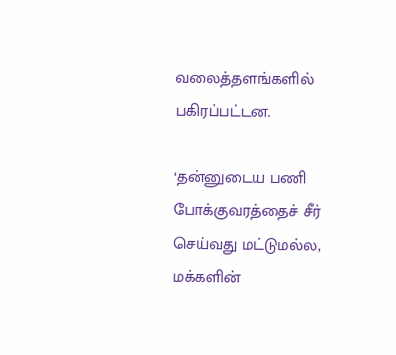வலைத்தளங்களில் பகிரப்பட்டன.

‘தன்னுடைய பணி போக்குவரத்தைச் சீர் செய்வது மட்டுமல்ல, மக்களின்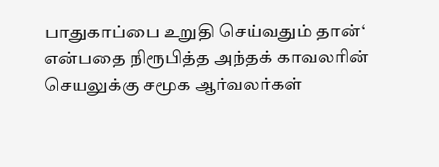பாதுகாப்பை உறுதி செய்வதும் தான்‘ என்பதை நிரூபித்த அந்தக் காவலரின் செயலுக்கு சமூக ஆர்வலர்கள்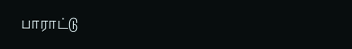பாராட்டு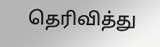தெரிவித்து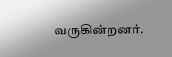வருகின்றனர்.